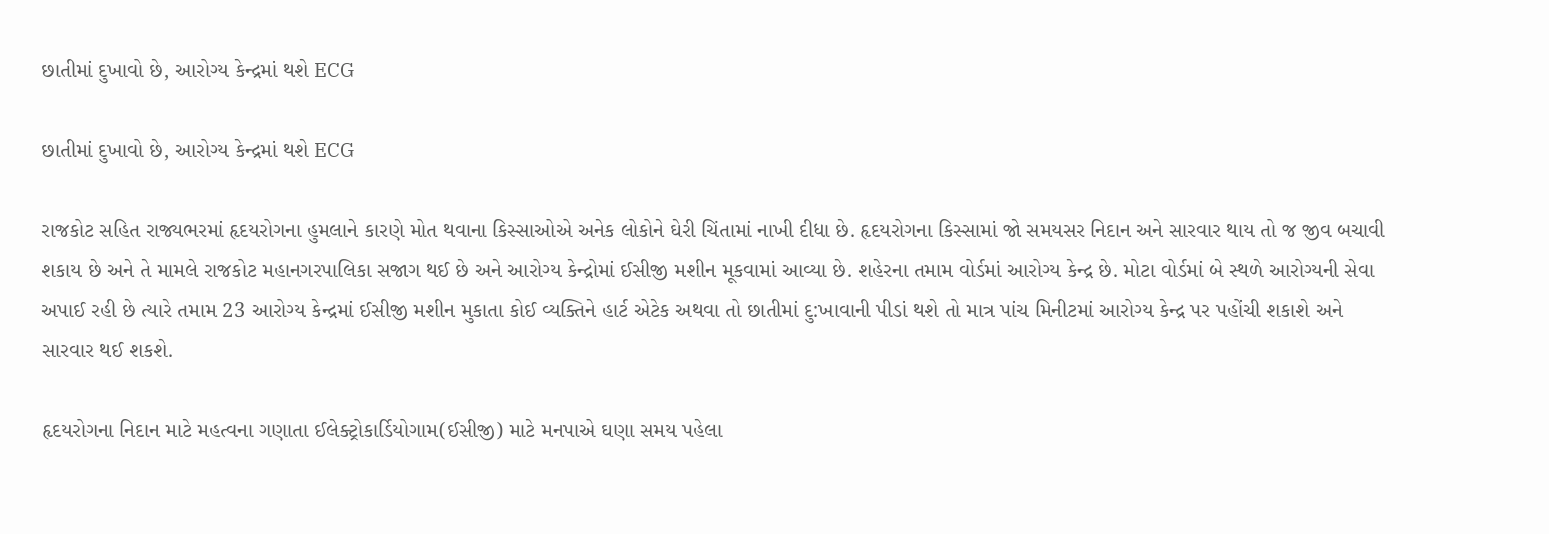છાતીમાં દુખાવો છે, આરોગ્ય કેન્દ્રમાં થશે ECG

છાતીમાં દુખાવો છે, આરોગ્ય કેન્દ્રમાં થશે ECG

રાજકોટ સહિત રાજ્યભરમાં હૃદયરોગના હુમલાને કારણે મોત થવાના કિસ્સાઓએ અનેક લોકોને ઘેરી ચિંતામાં નાખી દીધા છે. હૃદયરોગના કિસ્સામાં જો સમયસર નિદાન અને સારવાર થાય તો જ જીવ બચાવી શકાય છે અને તે મામલે રાજકોટ મહાનગરપાલિકા સજાગ થઈ છે અને આરોગ્ય કેન્દ્રોમાં ઈસીજી મશીન મૂકવામાં આવ્યા છે. શહેરના તમામ વોર્ડમાં આરોગ્ય કેન્દ્ર છે. મોટા વોર્ડમાં બે સ્થળે આરોગ્યની સેવા અપાઈ રહી છે ત્યારે તમામ 23 આરોગ્ય કેન્દ્રમાં ઈસીજી મશીન મુકાતા કોઈ વ્યક્તિને હાર્ટ એટેક અથવા તો છાતીમાં દુ:ખાવાની પીડાં થશે તો માત્ર પાંચ મિનીટમાં આરોગ્ય કેન્દ્ર પર પહોંચી શકાશે અને સારવાર થઈ શકશે.

હૃદયરોગના નિદાન માટે મહત્વના ગણાતા ઈલેક્ટ્રોકાર્ડિયોગામ(ઈસીજી) માટે મનપાએ ઘણા સમય પહેલા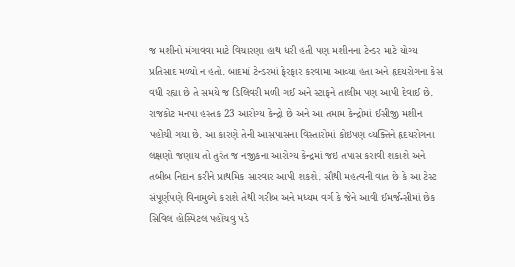જ મશીનો મંગાવવા માટે વિચારણા હાથ ધરી હતી પણ મશીનના ટેન્ડર માટે યોગ્ય પ્રતિસાદ મળ્યો ન હતો. બાદમાં ટેન્ડરમાં ફેરફાર કરવામા આવ્યા હતા અને હૃદયરોગના કેસ વધી રહ્યા છે તે સમયે જ ડિલિવરી મળી ગઈ અને સ્ટાફને તાલીમ પણ આપી દેવાઈ છે. રાજકોટ મનપા હસ્તક 23 આરોગ્ય કેન્દ્રો છે અને આ તમામ કેન્દ્રોમાં ઈસીજી મશીન પહોંચી ગયા છે. આ કારણે તેની આસપાસના વિસ્તારોમાં કોઇપણ વ્યક્તિને હૃદયરોગના લક્ષણો જણાય તો તુરંત જ નજીકના આરોગ્ય કેન્દ્રમાં જઇ તપાસ કરાવી શકાશે અને તબીબ નિદાન કરીને પ્રાથમિક સારવાર આપી શકશે. સૌથી મહત્વની વાત છે કે આ ટેસ્ટ સંપૂર્ણપણે વિનામુલ્યે કરાશે તેથી ગરીબ અને મધ્યમ વર્ગ કે જેને આવી ઈમર્જન્સીમાં છેક સિવિલ હોસ્પિટલ પહોંચવુ પડે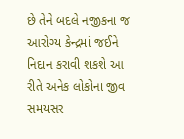છે તેને બદલે નજીકના જ આરોગ્ય કેન્દ્રમાં જઈને નિદાન કરાવી શકશે આ રીતે અનેક લોકોના જીવ સમયસર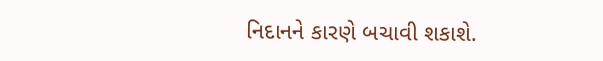નિદાનને કારણે બચાવી શકાશે.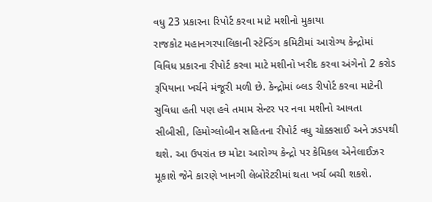વધુ 23 પ્રકારના રિપોર્ટ કરવા માટે મશીનો મુકાયા
રાજકોટ મહાનગરપાલિકાની સ્ટેન્ડિંગ કમિટીમાં આરોગ્ય કેન્દ્રોમાં વિવિધ પ્રકારના રીપોર્ટ કરવા માટે મશીનો ખરીદ કરવા અંગેનો 2 કરોડ રૂપિયાના ખર્ચને મંજૂરી મળી છે. કેન્દ્રોમાં બ્લડ રીપોર્ટ કરવા માટેની સુવિધા હતી પણ હવે તમામ સેન્ટર પર નવા મશીનો આવતા સીબીસી, હિમોગ્લોબીન સહિતના રીપોર્ટ વધુ ચોક્કસાઈ અને ઝડપથી થશે. આ ઉપરાંત છ મોટા આરોગ્ય કેન્દ્રો પર કેમિકલ એનેલાઈઝર મૂકાશે જેને કારણે ખાનગી લેબોરેટરીમાં થતા ખર્ચ બચી શકશે.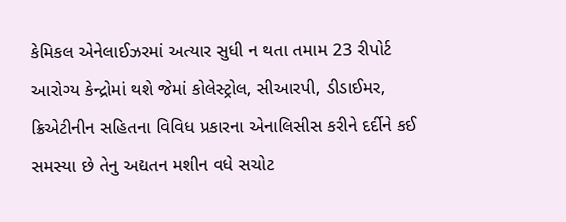કેમિકલ એનેલાઈઝરમાં અત્યાર સુધી ન થતા તમામ 23 રીપોર્ટ આરોગ્ય કેન્દ્રોમાં થશે જેમાં કોલેસ્ટ્રોલ, સીઆરપી, ડીડાઈમર, ક્રિએટીનીન સહિતના વિવિધ પ્રકારના એનાલિસીસ કરીને દર્દીને કઈ સમસ્યા છે તેનુ અદ્યતન મશીન વધે સચોટ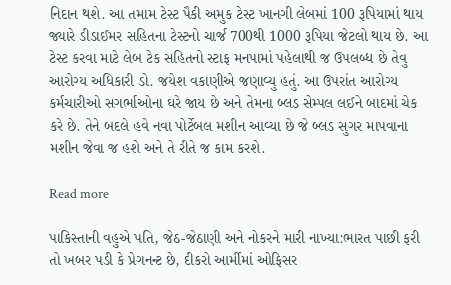નિદાન થશે. આ તમામ ટેસ્ટ પૈકી અમુક ટેસ્ટ ખાનગી લેબમાં 100 રૂપિયામાં થાય જ્યારે ડીડાઈમર સહિતના ટેસ્ટનો ચાર્જ 700થી 1000 રૂપિયા જેટલો થાય છે. આ ટેસ્ટ કરવા માટે લેબ ટેક સહિતનો સ્ટાફ મનપામાં પહેલાથી જ ઉપલબ્ધ છે તેવુ આરોગ્ય અધિકારી ડો. જયેશ વકાણીએ જણાવ્યુ હતું. આ ઉપરાંત આરોગ્ય કર્મચારીઓ સગર્ભાઓના ઘરે જાય છે અને તેમના બ્લડ સેમ્પલ લઈને બાદમાં ચેક કરે છે. તેને બદલે હવે નવા પોર્ટેબલ મશીન આવ્યા છે જે બ્લડ સુગર માપવાના મશીન જેવા જ હશે અને તે રીતે જ કામ કરશે.

Read more

પાકિસ્તાની વહુએ પતિ, જેઠ-જેઠાણી અને નોકરને મારી નાખ્યા:ભારત પાછી ફરી તો ખબર પડી કે પ્રેગનન્ટ છે, દીકરો આર્મીમાં ઓફિસર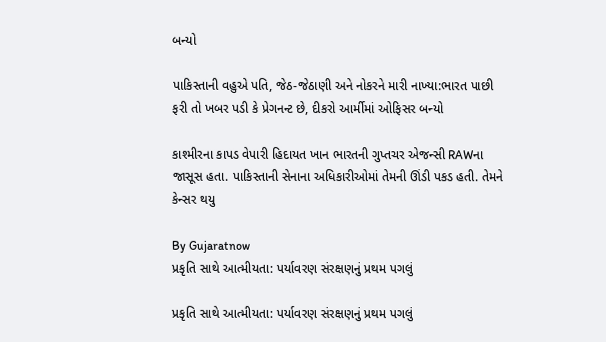બન્યો

પાકિસ્તાની વહુએ પતિ, જેઠ-જેઠાણી અને નોકરને મારી નાખ્યા:ભારત પાછી ફરી તો ખબર પડી કે પ્રેગનન્ટ છે, દીકરો આર્મીમાં ઓફિસર બન્યો

કાશ્મીરના કાપડ વેપારી હિદાયત ખાન ભારતની ગુપ્તચર એજન્સી RAWના જાસૂસ હતા. પાકિસ્તાની સેનાના અધિકારીઓમાં તેમની ઊંડી પકડ હતી. તેમને કેન્સર થયુ

By Gujaratnow
પ્રકૃતિ સાથે આત્મીયતા: પર્યાવરણ સંરક્ષણનું પ્રથમ પગલું

પ્રકૃતિ સાથે આત્મીયતા: પર્યાવરણ સંરક્ષણનું પ્રથમ પગલું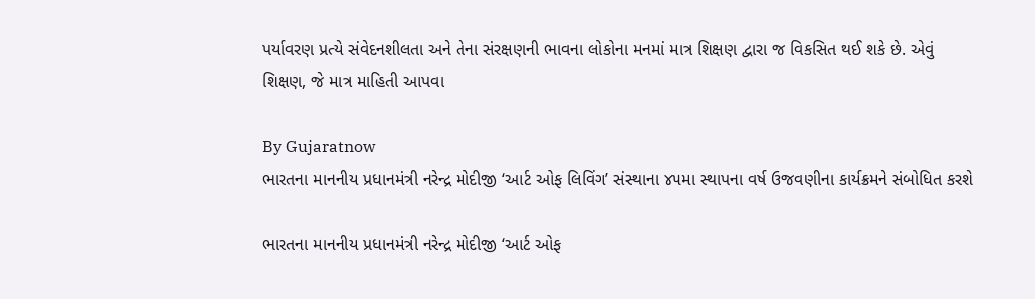પર્યાવરણ પ્રત્યે સંવેદનશીલતા અને તેના સંરક્ષણની ભાવના લોકોના મનમાં માત્ર શિક્ષણ દ્વારા જ વિકસિત થઈ શકે છે. એવું શિક્ષણ, જે માત્ર માહિતી આપવા

By Gujaratnow
ભારતના માનનીય પ્રધાનમંત્રી નરેન્દ્ર મોદીજી ‘આર્ટ ઓફ લિવિંગ’ સંસ્થાના ૪૫મા સ્થાપના વર્ષ ઉજવણીના કાર્યક્રમને સંબોધિત કરશે

ભારતના માનનીય પ્રધાનમંત્રી નરેન્દ્ર મોદીજી ‘આર્ટ ઓફ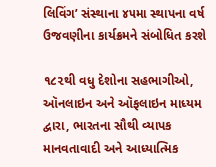લિવિંગ’ સંસ્થાના ૪૫મા સ્થાપના વર્ષ ઉજવણીના કાર્યક્રમને સંબોધિત કરશે

૧૮૨થી વધુ દેશોના સહભાગીઓ, ઑનલાઇન અને ઑફલાઇન માધ્યમ દ્વારા, ભારતના સૌથી વ્યાપક માનવતાવાદી અને આધ્યાત્મિક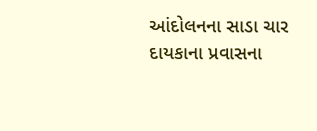આંદોલનના સાડા ચાર દાયકાના પ્રવાસના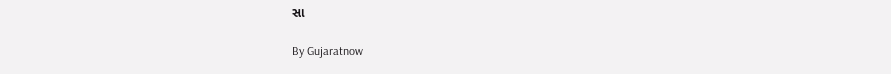સા

By Gujaratnow